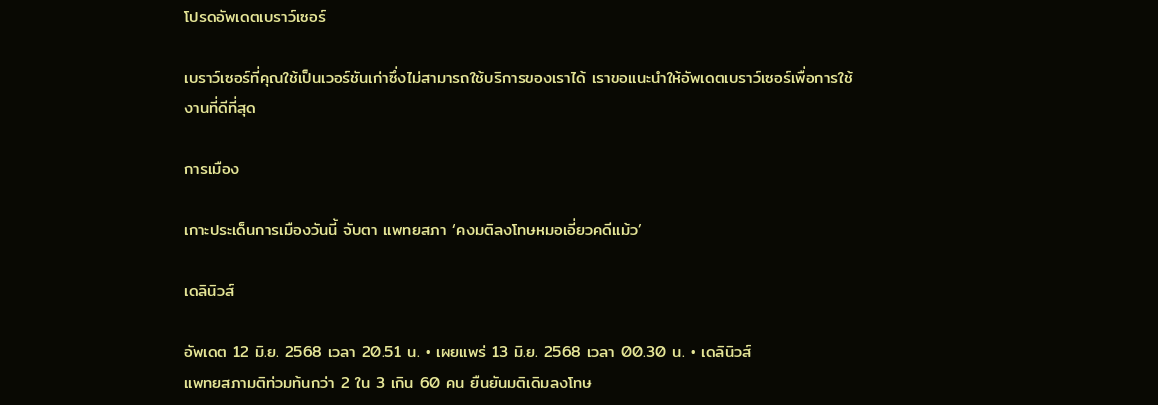โปรดอัพเดตเบราว์เซอร์

เบราว์เซอร์ที่คุณใช้เป็นเวอร์ชันเก่าซึ่งไม่สามารถใช้บริการของเราได้ เราขอแนะนำให้อัพเดตเบราว์เซอร์เพื่อการใช้งานที่ดีที่สุด

การเมือง

เกาะประเด็นการเมืองวันนี้ จับตา แพทยสภา ‘คงมติลงโทษหมอเอี่ยวคดีแม้ว’

เดลินิวส์

อัพเดต 12 มิ.ย. 2568 เวลา 20.51 น. • เผยแพร่ 13 มิ.ย. 2568 เวลา 00.30 น. • เดลินิวส์
แพทยสภามติท่วมท้นกว่า 2 ใน 3 เกิน 60 คน ยืนยันมติเดิมลงโทษ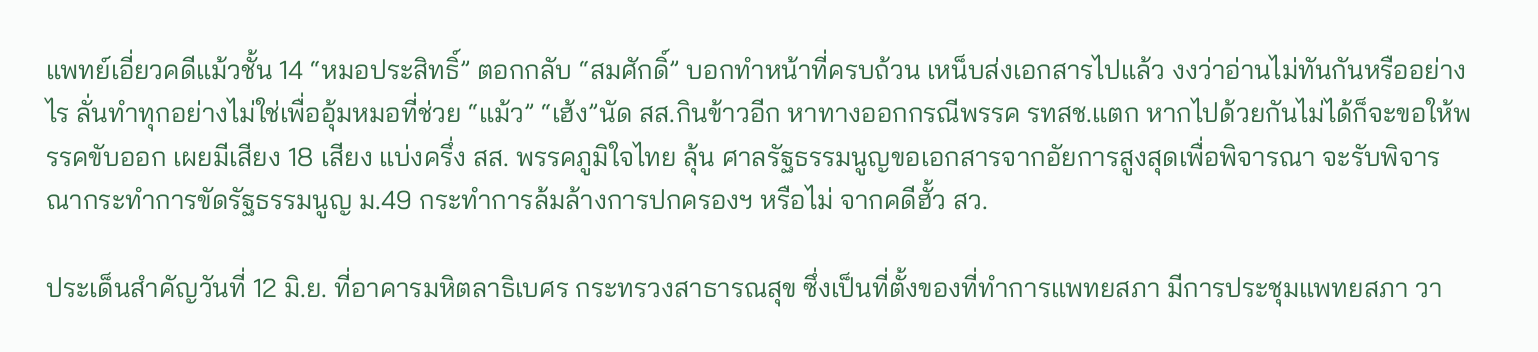แพทย์เอี่ยวคดีแม้วชั้น 14 “หมอประสิทธิ์” ตอกกลับ “สมศักดิ์” บอกทำหน้าที่ครบถ้วน เหน็บส่งเอกสารไปแล้ว งงว่าอ่านไม่ทันกันหรืออย่างไร ลั่นทำทุกอย่างไม่ใช่เพื่ออุ้มหมอที่ช่วย “แม้ว” “เฮ้ง”นัด สส.กินข้าวอีก หาทางออกกรณีพรรค รทสช.แตก หากไปด้วยกันไม่ได้ก็จะขอให้พรรคขับออก เผยมีเสียง 18 เสียง แบ่งครึ่ง สส. พรรคภูมิใจไทย ลุ้น ศาลรัฐธรรมนูญขอเอกสารจากอัยการสูงสุดเพื่อพิจารณา จะรับพิจารณากระทำการขัดรัฐธรรมนูญ ม.49 กระทำการล้มล้างการปกครองฯ หรือไม่ จากคดีฮั้ว สว.

ประเด็นสำคัญวันที่ 12 มิ.ย. ที่อาคารมหิตลาธิเบศร กระทรวงสาธารณสุข ซึ่งเป็นที่ตั้งของที่ทำการแพทยสภา มีการประชุมแพทยสภา วา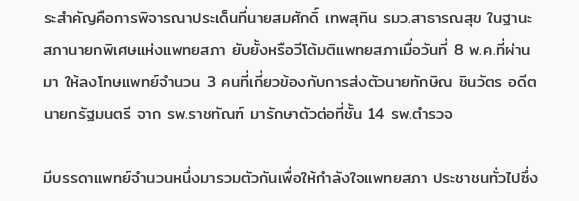ระสำคัญคือการพิจารณาประเด็นที่นายสมศักดิ์ เทพสุทิน รมว.สาธารณสุข ในฐานะสภานายกพิเศษแห่งแพทยสภา ยับยั้งหรือวีโต้มติแพทยสภาเมื่อวันที่ 8 พ.ค.ที่ผ่านมา ให้ลงโทษแพทย์จำนวน 3 คนที่เกี่ยวข้องกับการส่งตัวนายทักษิณ ชินวัตร อดีตนายกรัฐมนตรี จาก รพ.ราชทัณฑ์ มารักษาตัวต่อที่ชั้น 14 รพ.ตำรวจ

มีบรรดาแพทย์จำนวนหนึ่งมารวมตัวกันเพื่อให้กำลังใจแพทยสภา ประชาชนทั่วไปซึ่ง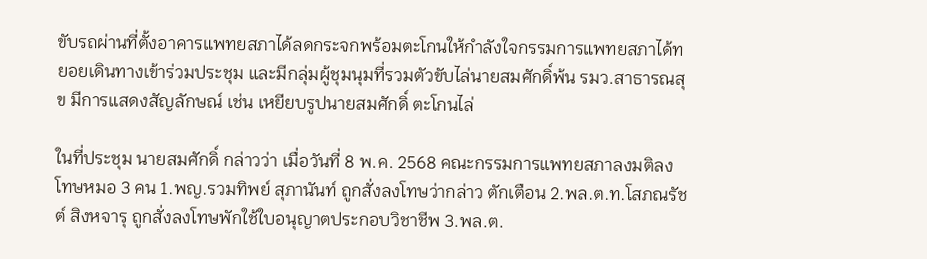ขับรถผ่านที่ตั้งอาคารแพทยสภาได้ลดกระจกพร้อมตะโกนให้กำลังใจกรรมการแพทยสภาได้ทยอยเดินทางเข้าร่วมประชุม และมีกลุ่มผู้ชุมนุมที่รวมตัวขับไล่นายสมศักดิ์พ้น รมว.สาธารณสุข มีการแสดงสัญลักษณ์ เช่น เหยียบรูปนายสมศักดิ์ ตะโกนไล่

ในที่ประชุม นายสมศักดิ์ กล่าวว่า เมื่อวันที่ 8 พ.ค. 2568 คณะกรรมการแพทยสภาลงมติลงโทษหมอ 3 คน 1.พญ.รวมทิพย์ สุภานันท์ ถูกสั่งลงโทษว่ากล่าว ตักเตือน 2.พล.ต.ท.โสภณรัชต์ สิงหจารุ ถูกสั่งลงโทษพักใช้ใบอนุญาตประกอบวิชาชีพ 3.พล.ต.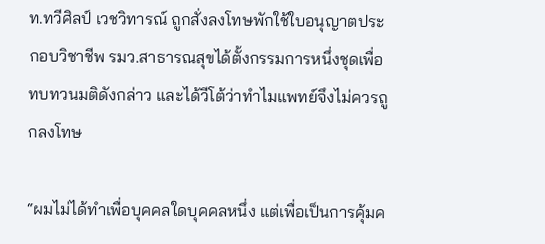ท.ทวีศิลป์ เวชวิทารณ์ ถูกสั่งลงโทษพักใช้ใบอนุญาตประกอบวิชาชีพ รมว.สาธารณสุขได้ตั้งกรรมการหนึ่งชุดเพื่อทบทวนมติดังกล่าว และได้วีโต้ว่าทำไมแพทย์จึงไม่ควรถูกลงโทษ

“ผมไม่ได้ทำเพื่อบุคคลใดบุคคลหนึ่ง แต่เพื่อเป็นการคุ้มค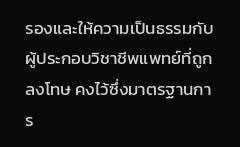รองและให้ความเป็นธรรมกับผู้ประกอบวิชาชีพแพทย์ที่ถูกลงโทษ คงไว้ซึ่งมาตรฐานการ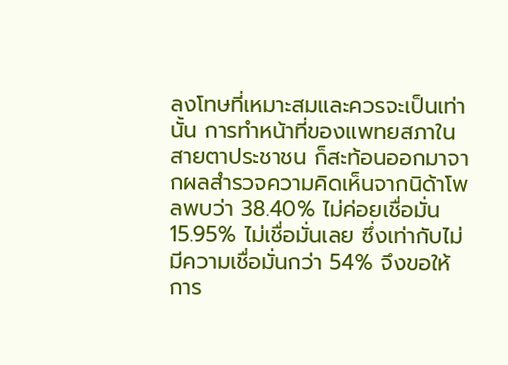ลงโทษที่เหมาะสมและควรจะเป็นเท่านั้น การทำหน้าที่ของแพทยสภาในสายตาประชาชน ก็สะท้อนออกมาจากผลสำรวจความคิดเห็นจากนิด้าโพลพบว่า 38.40% ไม่ค่อยเชื่อมั่น 15.95% ไม่เชื่อมั่นเลย ซึ่งเท่ากับไม่มีความเชื่อมั่นกว่า 54% จึงขอให้การ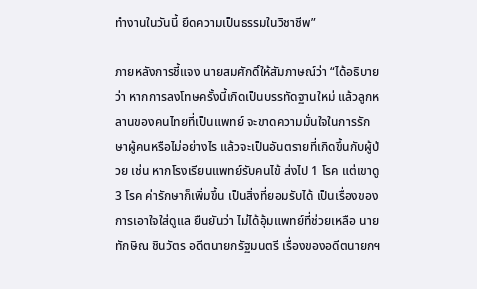ทำงานในวันนี้ ยึดความเป็นธรรมในวิชาชีพ”

ภายหลังการชี้แจง นายสมศักดิ์ให้สัมภาษณ์ว่า “ได้อธิบายว่า หากการลงโทษครั้งนี้เกิดเป็นบรรทัดฐานใหม่ แล้วลูกหลานของคนไทยที่เป็นแพทย์ จะขาดความมั่นใจในการรักษาผู้คนหรือไม่อย่างไร แล้วจะเป็นอันตรายที่เกิดขึ้นกับผู้ป่วย เช่น หากโรงเรียนแพทย์รับคนไข้ ส่งไป 1 โรค แต่เขาดู 3 โรค ค่ารักษาก็เพิ่มขึ้น เป็นสิ่งที่ยอมรับได้ เป็นเรื่องของการเอาใจใส่ดูแล ยืนยันว่า ไม่ได้อุ้มแพทย์ที่ช่วยเหลือ นายทักษิณ ชินวัตร อดีตนายกรัฐมนตรี เรื่องของอดีตนายกฯ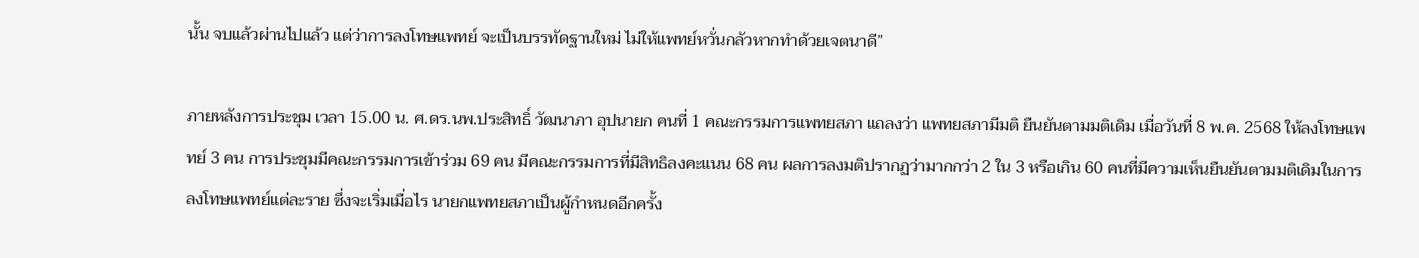นั้น จบแล้วผ่านไปแล้ว แต่ว่าการลงโทษแพทย์ จะเป็นบรรทัดฐานใหม่ ไม่ให้แพทย์หวั่นกลัวหากทำด้วยเจตนาดี”

ภายหลังการประชุม เวลา 15.00 น. ศ.ดร.นพ.ประสิทธิ์ วัฒนาภา อุปนายก คนที่ 1 คณะกรรมการแพทยสภา แถลงว่า แพทยสภามีมติ ยืนยันตามมติเดิม เมื่อวันที่ 8 พ.ค. 2568 ให้ลงโทษแพทย์ 3 คน การประชุมมีคณะกรรมการเข้าร่วม 69 คน มีคณะกรรมการที่มีสิทธิลงคะแนน 68 คน ผลการลงมติปรากฏว่ามากกว่า 2 ใน 3 หรือเกิน 60 คนที่มีความเห็นยืนยันตามมติเดิมในการลงโทษแพทย์แต่ละราย ซึ่งจะเริ่มเมื่อไร นายกแพทยสภาเป็นผู้กำหนดอีกครั้ง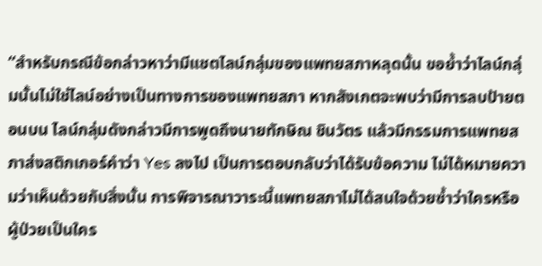“สำหรับกรณีข้อกล่าวหาว่ามีแชตไลน์กลุ่มของแพทยสภาหลุดนั้น ขอย้ำว่าไลน์กลุ่มนั้นไม่ใช่ไลน์อย่างเป็นทางการของแพทยสภา หากสังเกตจะพบว่ามีการลบป้ายตอนบน ไลน์กลุ่มดังกล่าวมีการพูดถึงนายทักษิณ ชินวัตร แล้วมีกรรมการแพทยสภาส่งสติกเกอร์คำว่า Yes ลงไป เป็นการตอบกลับว่าได้รับข้อความ ไม่ได้หมายความว่าเห็นด้วยกับสิ่งนั้น การพิจารณาวาระนี้แพทยสภาไม่ได้สนใจด้วยซ้ำว่าใครหรือผู้ป่วยเป็นใคร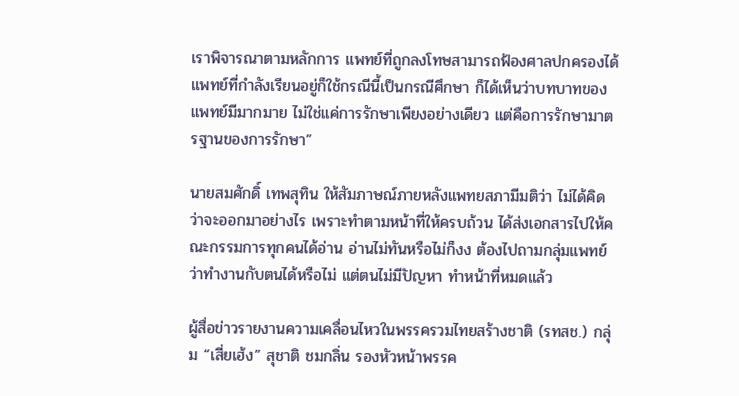เราพิจารณาตามหลักการ แพทย์ที่ถูกลงโทษสามารถฟ้องศาลปกครองได้ แพทย์ที่กำลังเรียนอยู่ก็ใช้กรณีนี้เป็นกรณีศึกษา ก็ได้เห็นว่าบทบาทของแพทย์มีมากมาย ไม่ใช่แค่การรักษาเพียงอย่างเดียว แต่คือการรักษามาตรฐานของการรักษา”

นายสมศักดิ์ เทพสุทิน ให้สัมภาษณ์ภายหลังแพทยสภามีมติว่า ไม่ได้คิดว่าจะออกมาอย่างไร เพราะทำตามหน้าที่ให้ครบถ้วน ได้ส่งเอกสารไปให้คณะกรรมการทุกคนได้อ่าน อ่านไม่ทันหรือไม่ก็งง ต้องไปถามกลุ่มแพทย์ว่าทำงานกับตนได้หรือไม่ แต่ตนไม่มีปัญหา ทำหน้าที่หมดแล้ว

ผู้สื่อข่าวรายงานความเคลื่อนไหวในพรรครวมไทยสร้างชาติ (รทสช.) กลุ่ม “เสี่ยเฮ้ง” สุชาติ ชมกลิ่น รองหัวหน้าพรรค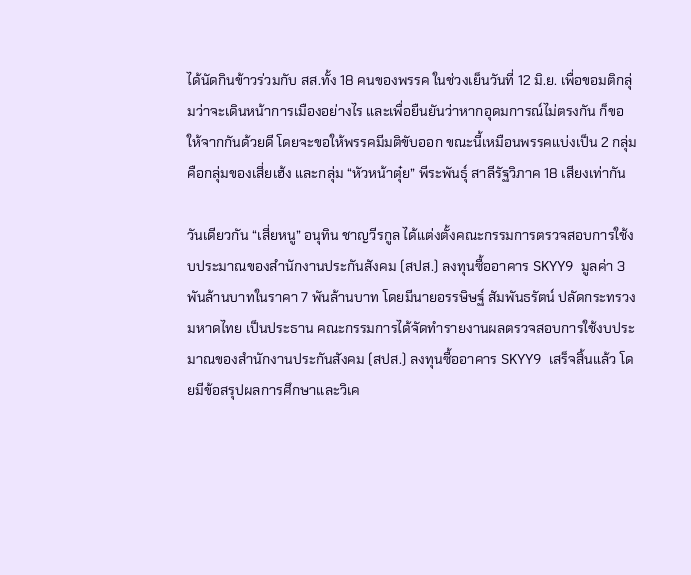ได้นัดกินข้าวร่วมกับ สส.ทั้ง 18 คนของพรรค ในช่วงเย็นวันที่ 12 มิ.ย. เพื่อขอมติกลุ่มว่าจะเดินหน้าการเมืองอย่างไร และเพื่อยืนยันว่าหากอุดมการณ์ไม่ตรงกัน ก็ขอให้จากกันด้วยดี โดยจะขอให้พรรคมีมติขับออก ขณะนี้เหมือนพรรคแบ่งเป็น 2 กลุ่ม คือกลุ่มของเสี่ยเฮ้ง และกลุ่ม “หัวหน้าตุ๋ย” พีระพันธุ์ สาลีรัฐวิภาค 18 เสียงเท่ากัน

วันเดียวกัน “เสี่ยหนู” อนุทิน ชาญวีรกูล ได้แต่งตั้งคณะกรรมการตรวจสอบการใช้งบประมาณของสำนักงานประกันสังคม (สปส.) ลงทุนซื้ออาคาร SKYY9 มูลค่า 3 พันล้านบาทในราคา 7 พันล้านบาท โดยมีนายอรรษิษฐ์ สัมพันธรัตน์ ปลัดกระทรวงมหาดไทย เป็นประธาน คณะกรรมการได้จัดทำรายงานผลตรวจสอบการใช้งบประมาณของสำนักงานประกันสังคม (สปส.) ลงทุนซื้ออาคาร SKYY9 เสร็จสิ้นแล้ว โดยมีข้อสรุปผลการศึกษาและวิเค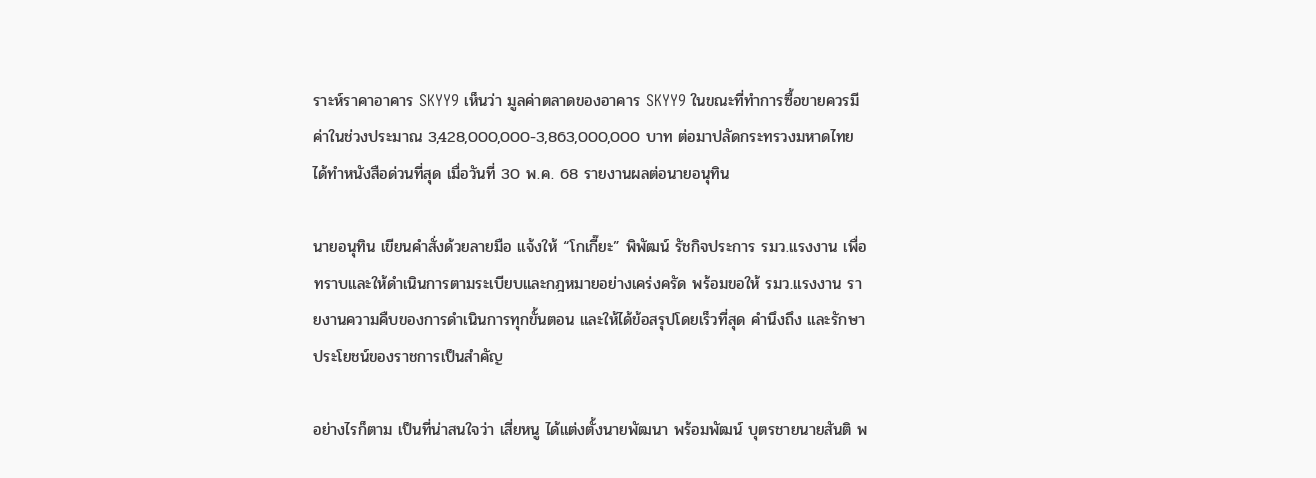ราะห์ราคาอาคาร SKYY9 เห็นว่า มูลค่าตลาดของอาคาร SKYY9 ในขณะที่ทำการซื้อขายควรมีค่าในช่วงประมาณ 3,428,000,000-3,863,000,000 บาท ต่อมาปลัดกระทรวงมหาดไทย ได้ทำหนังสือด่วนที่สุด เมื่อวันที่ 30 พ.ค. 68 รายงานผลต่อนายอนุทิน

นายอนุทิน เขียนคำสั่งด้วยลายมือ แจ้งให้ “โกเกี๊ยะ” พิพัฒน์ รัชกิจประการ รมว.แรงงาน เพื่อทราบและให้ดำเนินการตามระเบียบและกฎหมายอย่างเคร่งครัด พร้อมขอให้ รมว.แรงงาน รายงานความคืบของการดำเนินการทุกขั้นตอน และให้ได้ข้อสรุปโดยเร็วที่สุด คำนึงถึง และรักษาประโยชน์ของราชการเป็นสำคัญ

อย่างไรก็ตาม เป็นที่น่าสนใจว่า เสี่ยหนู ได้แต่งตั้งนายพัฒนา พร้อมพัฒน์ บุตรชายนายสันติ พ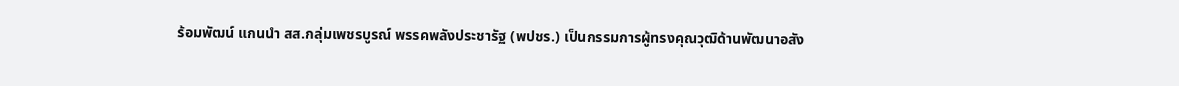ร้อมพัฒน์ แกนนำ สส.กลุ่มเพชรบูรณ์ พรรคพลังประชารัฐ (พปชร.) เป็นกรรมการผู้ทรงคุณวุฒิด้านพัฒนาอสัง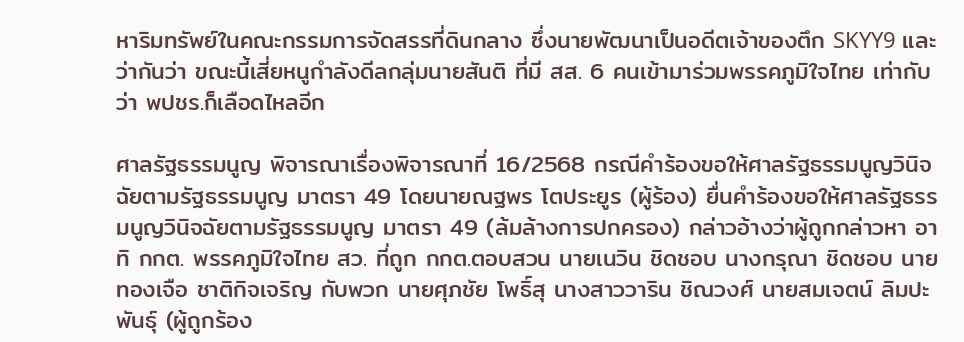หาริมทรัพย์ในคณะกรรมการจัดสรรที่ดินกลาง ซึ่งนายพัฒนาเป็นอดีตเจ้าของตึก SKYY9 และว่ากันว่า ขณะนี้เสี่ยหนูกำลังดีลกลุ่มนายสันติ ที่มี สส. 6 คนเข้ามาร่วมพรรคภูมิใจไทย เท่ากับว่า พปชร.ก็เลือดไหลอีก

ศาลรัฐธรรมนูญ พิจารณาเรื่องพิจารณาที่ 16/2568 กรณีคำร้องขอให้ศาลรัฐธรรมนูญวินิจฉัยตามรัฐธรรมนูญ มาตรา 49 โดยนายณฐพร โตประยูร (ผู้ร้อง) ยื่นคำร้องขอให้ศาลรัฐธรรมนูญวินิจฉัยตามรัฐธรรมนูญ มาตรา 49 (ล้มล้างการปกครอง) กล่าวอ้างว่าผู้ถูกกล่าวหา อาทิ กกต. พรรคภูมิใจไทย สว. ที่ถูก กกต.ตอบสวน นายเนวิน ชิดชอบ นางกรุณา ชิดชอบ นายทองเจือ ชาติกิจเจริญ กับพวก นายศุภชัย โพธิ์สุ นางสาววาริน ชิณวงศ์ นายสมเจตน์ ลิมปะพันธุ์ (ผู้ถูกร้อง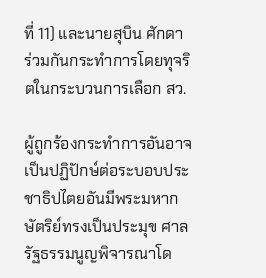ที่ 11) และนายสุบิน ศักดา ร่วมกันกระทำการโดยทุจริตในกระบวนการเลือก สว.

ผู้ถูกร้องกระทำการอันอาจเป็นปฏิปักษ์ต่อระบอบประชาธิปไตยอันมีพระมหากษัตริย์ทรงเป็นประมุข ศาลรัฐธรรมนูญพิจารณาโด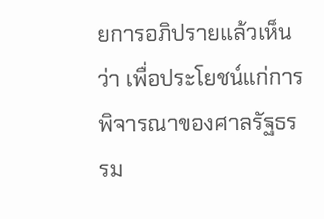ยการอภิปรายแล้วเห็นว่า เพื่อประโยชน์แก่การพิจารณาของศาลรัฐธรรม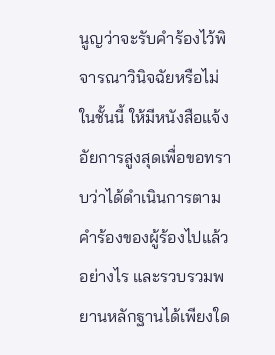นูญว่าจะรับคำร้องไว้พิจารณาวินิจฉัยหรือไม่ ในชั้นนี้ ให้มีหนังสือแจ้งอัยการสูงสุดเพื่อขอทราบว่าได้ดำเนินการตามคำร้องของผู้ร้องไปแล้วอย่างไร และรวบรวมพยานหลักฐานได้เพียงใด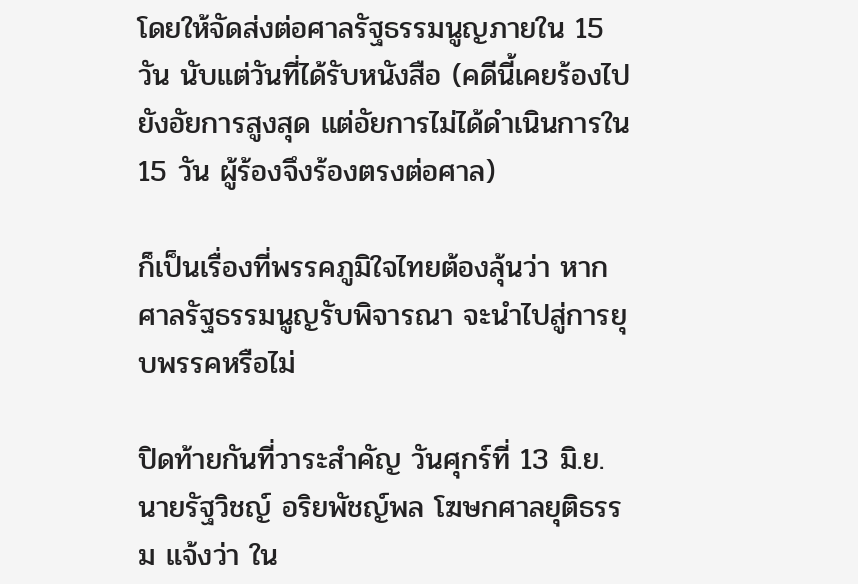โดยให้จัดส่งต่อศาลรัฐธรรมนูญภายใน 15 วัน นับแต่วันที่ได้รับหนังสือ (คดีนี้เคยร้องไปยังอัยการสูงสุด แต่อัยการไม่ได้ดำเนินการใน 15 วัน ผู้ร้องจึงร้องตรงต่อศาล)

ก็เป็นเรื่องที่พรรคภูมิใจไทยต้องลุ้นว่า หากศาลรัฐธรรมนูญรับพิจารณา จะนำไปสู่การยุบพรรคหรือไม่

ปิดท้ายกันที่วาระสำคัญ วันศุกร์ที่ 13 มิ.ย. นายรัฐวิชญ์ อริยพัชญ์พล โฆษกศาลยุติธรรม แจ้งว่า ใน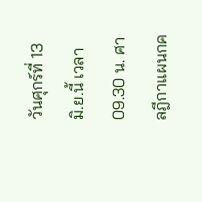วันศุกร์ที่ 13 มิ.ย.นี้ เวลา 09.30 น. ศาลฎีกาแผนกค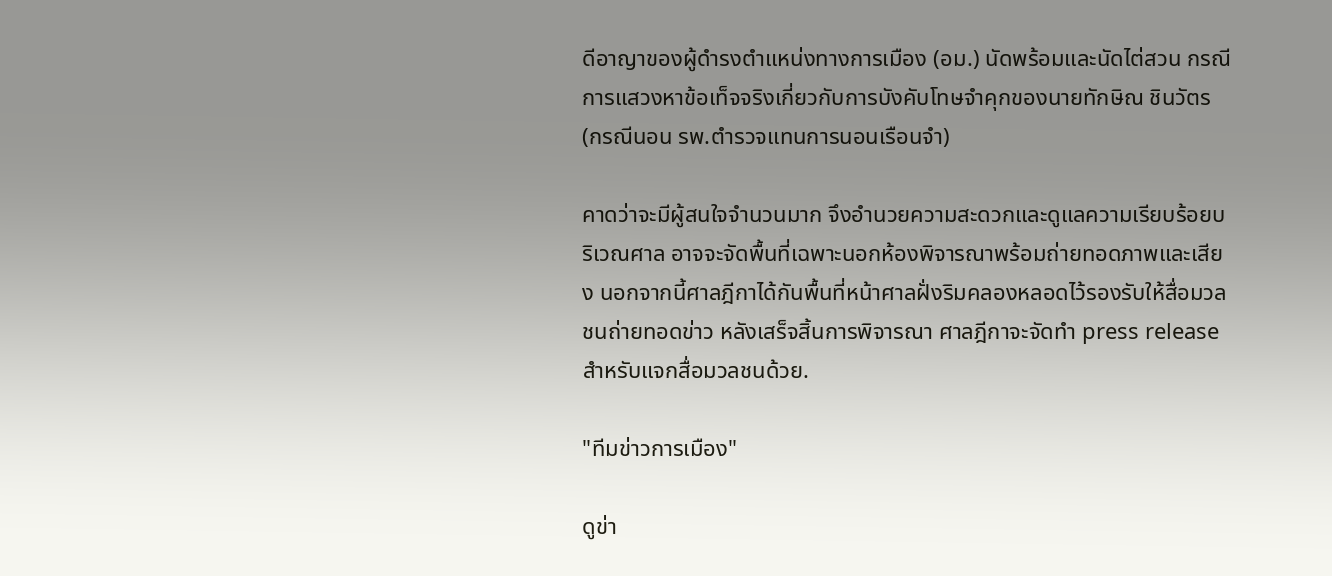ดีอาญาของผู้ดำรงตำแหน่งทางการเมือง (อม.) นัดพร้อมและนัดไต่สวน กรณีการแสวงหาข้อเท็จจริงเกี่ยวกับการบังคับโทษจำคุกของนายทักษิณ ชินวัตร (กรณีนอน รพ.ตำรวจแทนการนอนเรือนจำ)

คาดว่าจะมีผู้สนใจจำนวนมาก จึงอำนวยความสะดวกและดูแลความเรียบร้อยบริเวณศาล อาจจะจัดพื้นที่เฉพาะนอกห้องพิจารณาพร้อมถ่ายทอดภาพและเสียง นอกจากนี้ศาลฎีกาได้กันพื้นที่หน้าศาลฝั่งริมคลองหลอดไว้รองรับให้สื่อมวลชนถ่ายทอดข่าว หลังเสร็จสิ้นการพิจารณา ศาลฎีกาจะจัดทำ press release สำหรับแจกสื่อมวลชนด้วย.

"ทีมข่าวการเมือง"

ดูข่า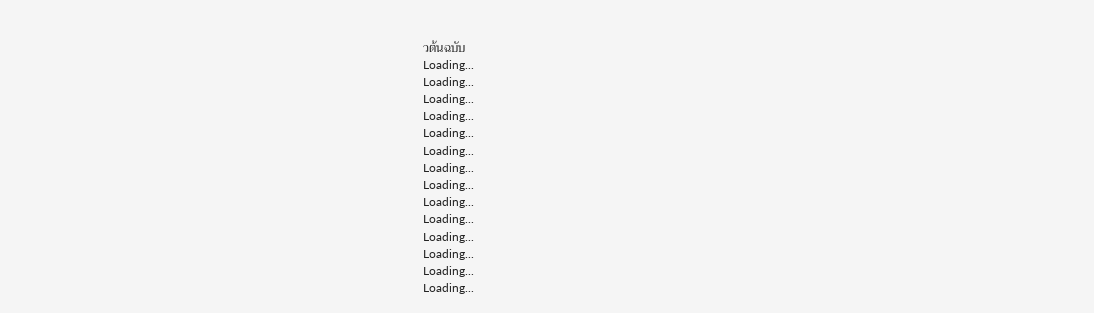วต้นฉบับ
Loading...
Loading...
Loading...
Loading...
Loading...
Loading...
Loading...
Loading...
Loading...
Loading...
Loading...
Loading...
Loading...
Loading...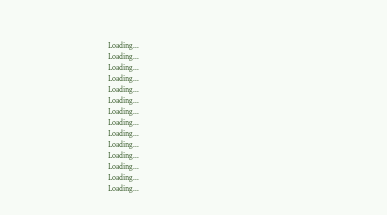Loading...
Loading...
Loading...
Loading...
Loading...
Loading...
Loading...
Loading...
Loading...
Loading...
Loading...
Loading...
Loading...
Loading...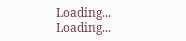Loading...
Loading...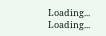Loading...
Loading...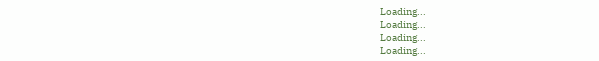Loading...
Loading...
Loading...
Loading...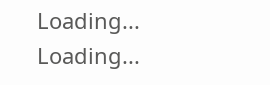Loading...
Loading...